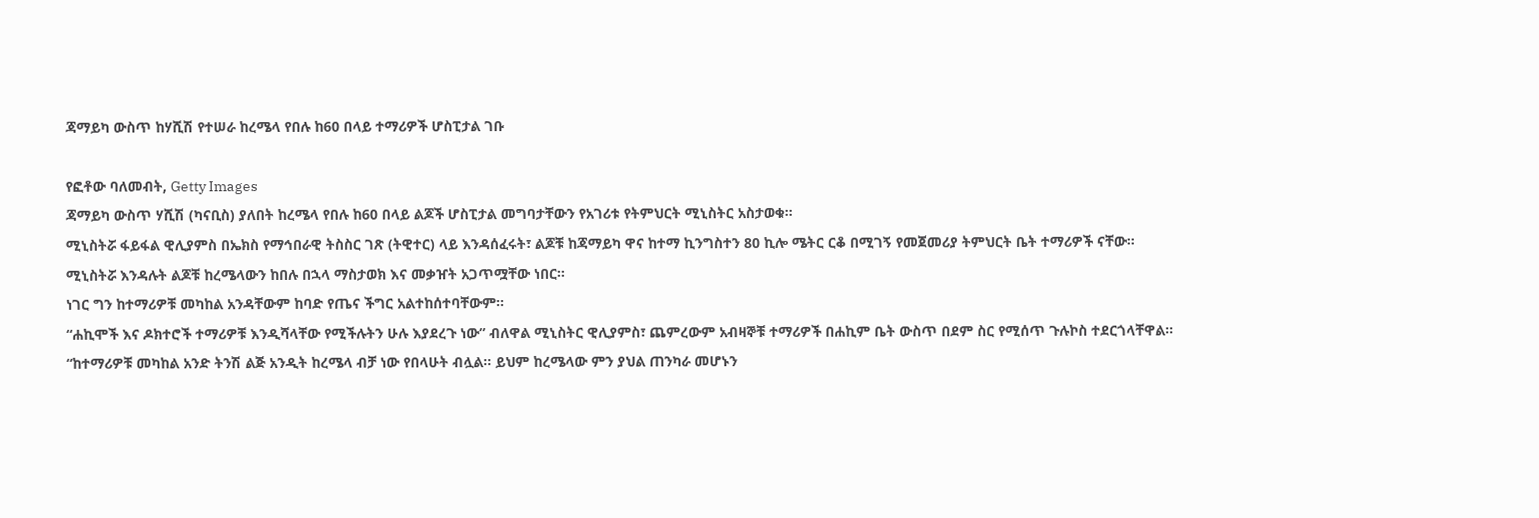ጃማይካ ውስጥ ከሃሺሽ የተሠራ ከረሜላ የበሉ ከ60 በላይ ተማሪዎች ሆስፒታል ገቡ

የፎቶው ባለመብት, Getty Images
ጃማይካ ውስጥ ሃሺሽ (ካናቢስ) ያለበት ከረሜላ የበሉ ከ60 በላይ ልጆች ሆስፒታል መግባታቸውን የአገሪቱ የትምህርት ሚኒስትር አስታወቁ።
ሚኒስትሯ ፋይፋል ዊሊያምስ በኤክስ የማኅበራዊ ትስስር ገጽ (ትዊተር) ላይ እንዳሰፈሩት፣ ልጆቹ ከጃማይካ ዋና ከተማ ኪንግስተን 80 ኪሎ ሜትር ርቆ በሚገኝ የመጀመሪያ ትምህርት ቤት ተማሪዎች ናቸው።
ሚኒስትሯ እንዳሉት ልጆቹ ከረሜላውን ከበሉ በኋላ ማስታወክ እና መቃዠት አጋጥሟቸው ነበር።
ነገር ግን ከተማሪዎቹ መካከል አንዳቸውም ከባድ የጤና ችግር አልተከሰተባቸውም።
“ሐኪሞች እና ዶክተሮች ተማሪዎቹ እንዲሻላቸው የሚችሉትን ሁሉ እያደረጉ ነው” ብለዋል ሚኒስትር ዊሊያምስ፣ ጨምረውም አብዛኞቹ ተማሪዎች በሐኪም ቤት ውስጥ በደም ስር የሚሰጥ ጉሉኮስ ተደርጎላቸዋል።
“ከተማሪዎቹ መካከል አንድ ትንሽ ልጅ አንዲት ከረሜላ ብቻ ነው የበላሁት ብሏል። ይህም ከረሜላው ምን ያህል ጠንካራ መሆኑን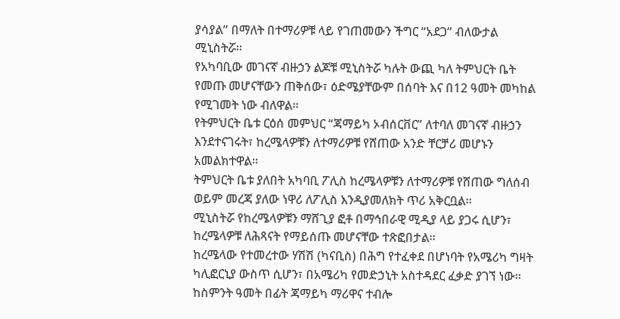ያሳያል” በማለት በተማሪዎቹ ላይ የገጠመውን ችግር “አደጋ” ብለውታል ሚኒስትሯ።
የአካባቢው መገናኛ ብዙኃን ልጆቹ ሚኒስትሯ ካሉት ውጪ ካለ ትምህርት ቤት የመጡ መሆናቸውን ጠቅሰው፣ ዕድሜያቸውም በሰባት እና በ12 ዓመት መካከል የሚገመት ነው ብለዋል።
የትምህርት ቤቱ ርዕሰ መምህር “ጃማይካ ኦብሰርቨር” ለተባለ መገናኛ ብዙኃን እንደተናገሩት፣ ከረሜላዎቹን ለተማሪዎቹ የሸጠው አንድ ቸርቻሪ መሆኑን አመልክተዋል።
ትምህርት ቤቱ ያለበት አካባቢ ፖሊስ ከረሜላዎቹን ለተማሪዎቹ የሸጠው ግለሰብ ወይም መረጃ ያለው ነዋሪ ለፖሊስ እንዲያመለክት ጥሪ አቅርቧል።
ሚኒስትሯ የከረሜላዎቹን ማሸጊያ ፎቶ በማኅበራዊ ሚዲያ ላይ ያጋሩ ሲሆን፣ ከረሜላዎቹ ለሕጻናት የማይሰጡ መሆናቸው ተጽፎበታል።
ከረሜላው የተመረተው ሃሽሽ (ካናቢስ) በሕግ የተፈቀደ በሆነባት የአሜሪካ ግዛት ካሊፎርኒያ ውስጥ ሲሆን፣ በአሜሪካ የመድኃኒት አስተዳደር ፈቃድ ያገኘ ነው።
ከስምንት ዓመት በፊት ጃማይካ ማሪዋና ተብሎ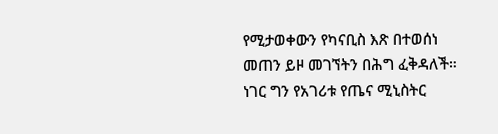የሚታወቀውን የካናቢስ እጽ በተወሰነ መጠን ይዞ መገኘትን በሕግ ፈቅዳለች።
ነገር ግን የአገሪቱ የጤና ሚኒስትር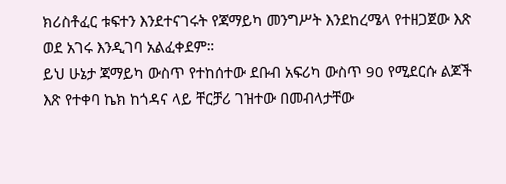ክሪስቶፈር ቱፍተን እንደተናገሩት የጃማይካ መንግሥት እንደከረሜላ የተዘጋጀው እጽ ወደ አገሩ እንዲገባ አልፈቀደም።
ይህ ሁኔታ ጃማይካ ውስጥ የተከሰተው ደቡብ አፍሪካ ውስጥ 90 የሚደርሱ ልጆች እጽ የተቀባ ኬክ ከጎዳና ላይ ቸርቻሪ ገዝተው በመብላታቸው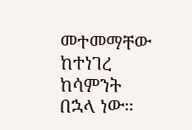መተመማቸው ከተነገረ ከሳምንት በኋላ ነው።